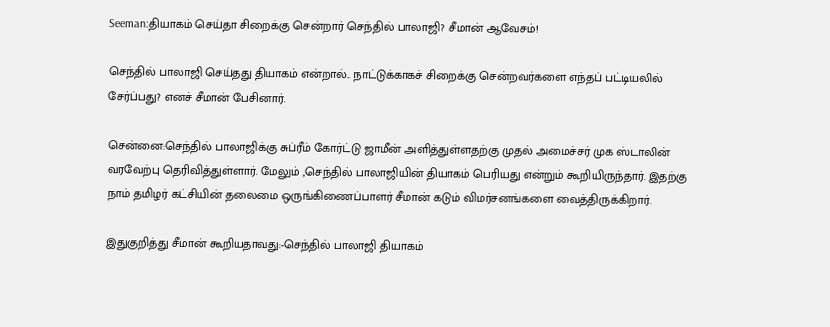Seeman:தியாகம் செய்தா சிறைக்கு சென்றார் செந்தில் பாலாஜி? சீமான் ஆவேசம்!

செந்தில் பாலாஜி செய்தது தியாகம் என்றால்.. நாட்டுக்காகச் சிறைக்கு சென்றவர்களை எந்தப் பட்டியலில் சேர்ப்பது? எனச் சீமான் பேசினார்.

சென்னை:செந்தில் பாலாஜிக்கு சுப்ரீம் கோர்ட்டு ஜாமீன் அளித்துள்ளதற்கு முதல் அமைச்சர் முக ஸ்டாலின் வரவேற்பு தெரிவித்துள்ளார். மேலும் ,செந்தில் பாலாஜியின் தியாகம் பெரியது என்றும் கூறியிருந்தார். இதற்கு நாம் தமிழர் கட்சியின் தலைமை ஒருங்கிணைப்பாளர் சீமான் கடும் விமர்சனங்களை வைத்திருக்கிறார்.

இதுகுறித்து சீமான் கூறியதாவது:-செந்தில் பாலாஜி தியாகம்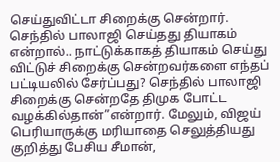செய்துவிட்டா சிறைக்கு சென்றார். செந்தில் பாலாஜி செய்தது தியாகம் என்றால்.. நாட்டுக்காகத் தியாகம் செய்து விட்டுச் சிறைக்கு சென்றவர்களை எந்தப் பட்டியலில் சேர்ப்பது? செந்தில் பாலாஜி சிறைக்கு சென்றதே திமுக போட்ட வழக்கில்தான்”என்றார். மேலும், விஜய் பெரியாருக்கு மரியாதை செலுத்தியது குறித்து பேசிய சீமான்,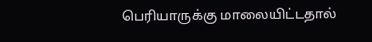பெரியாருக்கு மாலையிட்டதால்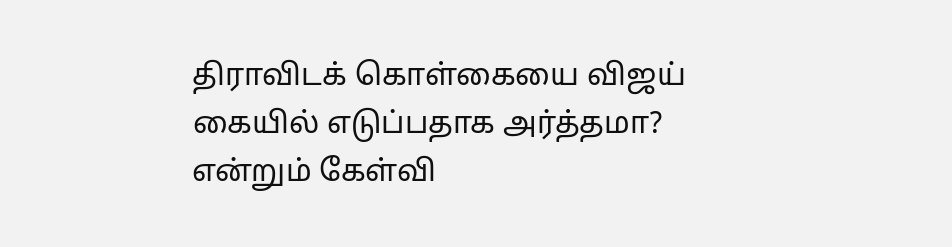திராவிடக் கொள்கையை விஜய் கையில் எடுப்பதாக அர்த்தமா? என்றும் கேள்வி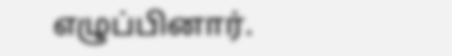எழுப்பினார்.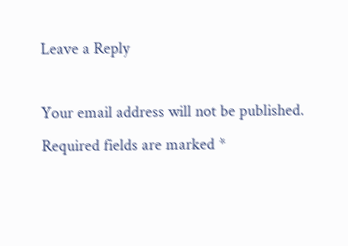Leave a Reply

Your email address will not be published. Required fields are marked *